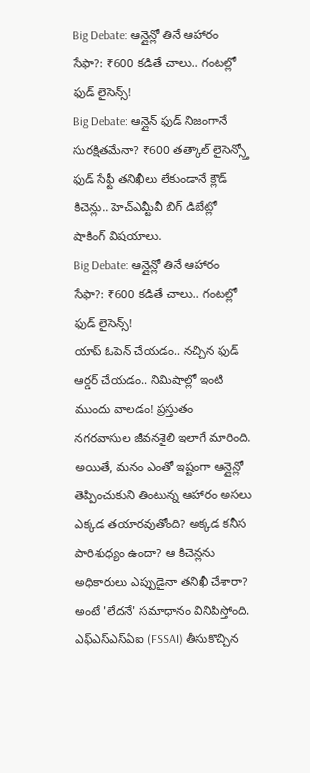Big Debate: ఆన్లైన్లో తినే ఆహారం సేఫా?: ₹600 కడితే చాలు.. గంటల్లో ఫుడ్ లైసెన్స్!
Big Debate: ఆన్లైన్ ఫుడ్ నిజంగానే సురక్షితమేనా? ₹600 తత్కాల్ లైసెన్స్తో ఫుడ్ సేఫ్టీ తనిఖీలు లేకుండానే క్లౌడ్ కిచెన్లు.. హెచ్ఎమ్టీవీ బిగ్ డిబేట్లో షాకింగ్ విషయాలు.
Big Debate: ఆన్లైన్లో తినే ఆహారం సేఫా?: ₹600 కడితే చాలు.. గంటల్లో ఫుడ్ లైసెన్స్!
యాప్ ఓపెన్ చేయడం.. నచ్చిన ఫుడ్ ఆర్డర్ చేయడం.. నిమిషాల్లో ఇంటి ముందు వాలడం! ప్రస్తుతం నగరవాసుల జీవనశైలి ఇలాగే మారింది. అయితే, మనం ఎంతో ఇష్టంగా ఆన్లైన్లో తెప్పించుకుని తింటున్న ఆహారం అసలు ఎక్కడ తయారవుతోంది? అక్కడ కనీస పారిశుధ్యం ఉందా? ఆ కిచెన్లను అధికారులు ఎప్పుడైనా తనిఖీ చేశారా? అంటే 'లేదనే' సమాధానం వినిపిస్తోంది. ఎఫ్ఎస్ఎస్ఏఐ (FSSAI) తీసుకొచ్చిన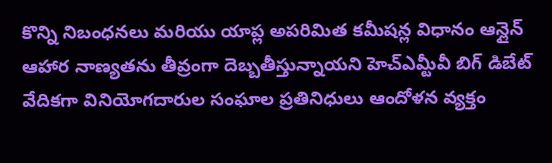కొన్ని నిబంధనలు మరియు యాప్ల అపరిమిత కమీషన్ల విధానం ఆన్లైన్ ఆహార నాణ్యతను తీవ్రంగా దెబ్బతీస్తున్నాయని హెచ్ఎమ్టీవీ బిగ్ డిబేట్ వేదికగా వినియోగదారుల సంఘాల ప్రతినిధులు ఆందోళన వ్యక్తం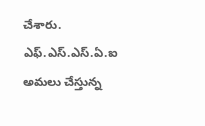చేశారు.
ఎఫ్.ఎస్.ఎస్.ఏ.ఐ అమలు చేస్తున్న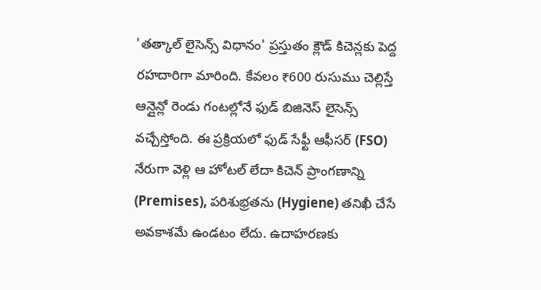'తత్కాల్ లైసెన్స్ విధానం' ప్రస్తుతం క్లౌడ్ కిచెన్లకు పెద్ద రహదారిగా మారింది. కేవలం ₹600 రుసుము చెల్లిస్తే ఆన్లైన్లో రెండు గంటల్లోనే ఫుడ్ బిజినెస్ లైసెన్స్ వచ్చేస్తోంది. ఈ ప్రక్రియలో ఫుడ్ సేఫ్టీ ఆఫీసర్ (FSO) నేరుగా వెళ్లి ఆ హోటల్ లేదా కిచెన్ ప్రాంగణాన్ని (Premises), పరిశుభ్రతను (Hygiene) తనిఖీ చేసే అవకాశమే ఉండటం లేదు. ఉదాహరణకు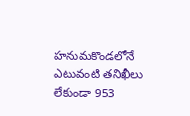హనుమకొండలోనే ఎటువంటి తనిఖీలు లేకుండా 953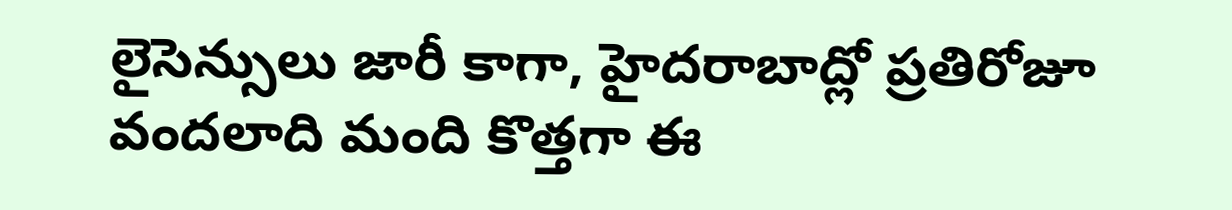లైసెన్సులు జారీ కాగా, హైదరాబాద్లో ప్రతిరోజూ వందలాది మంది కొత్తగా ఈ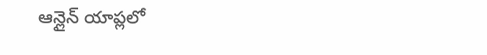ఆన్లైన్ యాప్లలో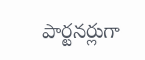పార్టనర్లుగా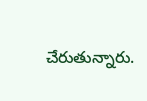చేరుతున్నారు.